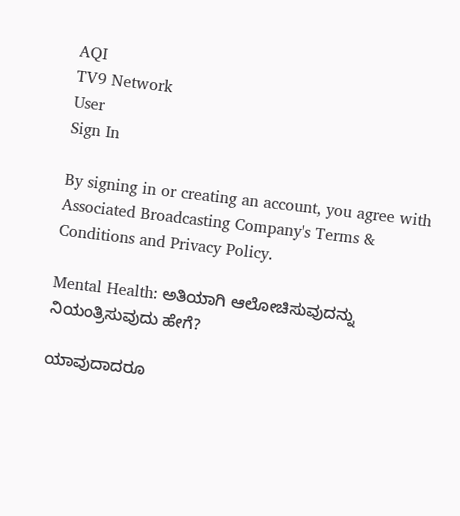AQI
TV9 Network
User
Sign In

By signing in or creating an account, you agree with Associated Broadcasting Company's Terms & Conditions and Privacy Policy.

Mental Health: ಅತಿಯಾಗಿ ಆಲೋಚಿಸುವುದನ್ನು ನಿಯಂತ್ರಿಸುವುದು ಹೇಗೆ?

ಯಾವುದಾದರೂ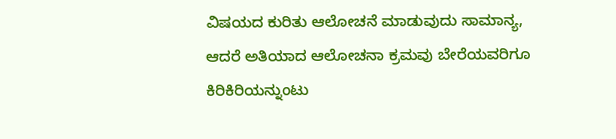ವಿಷಯದ ಕುರಿತು ಆಲೋಚನೆ ಮಾಡುವುದು ಸಾಮಾನ್ಯ, ಆದರೆ ಅತಿಯಾದ ಆಲೋಚನಾ ಕ್ರಮವು ಬೇರೆಯವರಿಗೂ ಕಿರಿಕಿರಿಯನ್ನುಂಟು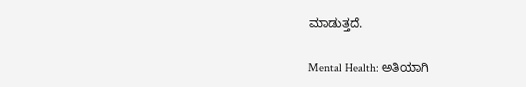ಮಾಡುತ್ತದೆ.

Mental Health: ಅತಿಯಾಗಿ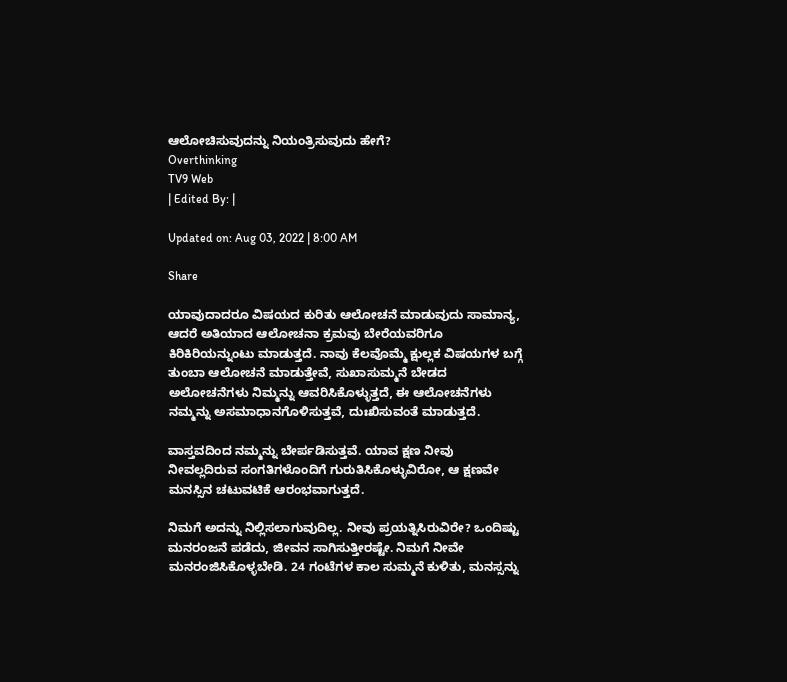ಆಲೋಚಿಸುವುದನ್ನು ನಿಯಂತ್ರಿಸುವುದು ಹೇಗೆ?
Overthinking
TV9 Web
| Edited By: |

Updated on: Aug 03, 2022 | 8:00 AM

Share

ಯಾವುದಾದರೂ ವಿಷಯದ ಕುರಿತು ಆಲೋಚನೆ ಮಾಡುವುದು ಸಾಮಾನ್ಯ, ಆದರೆ ಅತಿಯಾದ ಆಲೋಚನಾ ಕ್ರಮವು ಬೇರೆಯವರಿಗೂ ಕಿರಿಕಿರಿಯನ್ನುಂಟು ಮಾಡುತ್ತದೆ. ನಾವು ಕೆಲವೊಮ್ಮೆ ಕ್ಷುಲ್ಲಕ ವಿಷಯಗಳ ಬಗ್ಗೆ ತುಂಬಾ ಆಲೋಚನೆ ಮಾಡುತ್ತೇವೆ, ಸುಖಾಸುಮ್ಮನೆ ಬೇಡದ ಅಲೋಚನೆಗಳು ನಿಮ್ಮನ್ನು ಆವರಿಸಿಕೊಳ್ಳುತ್ತದೆ, ಈ ಆಲೋಚನೆಗಳು ನಮ್ಮನ್ನು ಅಸಮಾಧಾನಗೊಳಿಸುತ್ತವೆ, ದುಃಖಿಸುವಂತೆ ಮಾಡುತ್ತದೆ.

ವಾಸ್ತವದಿಂದ ನಮ್ಮನ್ನು ಬೇರ್ಪಡಿಸುತ್ತವೆ. ಯಾವ ಕ್ಷಣ ನೀವು ನೀವಲ್ಲದಿರುವ ಸಂಗತಿಗಳೊಂದಿಗೆ ಗುರುತಿಸಿಕೊಳ್ಳುವಿರೋ, ಆ ಕ್ಷಣವೇ ಮನಸ್ಸಿನ ಚಟುವಟಿಕೆ ಆರಂಭವಾಗುತ್ತದೆ.

ನಿಮಗೆ ಅದನ್ನು ನಿಲ್ಲಿಸಲಾಗುವುದಿಲ್ಲ. ನೀವು ಪ್ರಯತ್ನಿಸಿರುವಿರೇ? ಒಂದಿಷ್ಟು ಮನರಂಜನೆ ಪಡೆದು, ಜೀವನ ಸಾಗಿಸುತ್ತೀರಷ್ಟೇ. ನಿಮಗೆ ನೀವೇ ಮನರಂಜಿಸಿಕೊಳ್ಳಬೇಡಿ. 24 ಗಂಟೆಗಳ ಕಾಲ ಸುಮ್ಮನೆ ಕುಳಿತು, ಮನಸ್ಸನ್ನು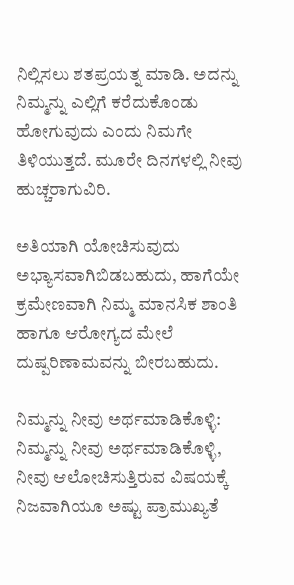ನಿಲ್ಲಿಸಲು ಶತಪ್ರಯತ್ನ ಮಾಡಿ. ಅದನ್ನು ನಿಮ್ಮನ್ನು ಎಲ್ಲಿಗೆ ಕರೆದುಕೊಂಡು ಹೋಗುವುದು ಎಂದು ನಿಮಗೇ ತಿಳಿಯುತ್ತದೆ. ಮೂರೇ ದಿನಗಳಲ್ಲಿ ನೀವು ಹುಚ್ಚರಾಗುವಿರಿ.

ಅತಿಯಾಗಿ ಯೋಚಿಸುವುದು ಅಭ್ಯಾಸವಾಗಿಬಿಡಬಹುದು, ಹಾಗೆಯೇ ಕ್ರಮೇಣವಾಗಿ ನಿಮ್ಮ ಮಾನಸಿಕ ಶಾಂತಿ ಹಾಗೂ ಆರೋಗ್ಯದ ಮೇಲೆ ದುಷ್ಪರಿಣಾಮವನ್ನು ಬೀರಬಹುದು.

ನಿಮ್ಮನ್ನು ನೀವು ಅರ್ಥಮಾಡಿಕೊಳ್ಳಿ: ನಿಮ್ಮನ್ನು ನೀವು ಅರ್ಥಮಾಡಿಕೊಳ್ಳಿ, ನೀವು ಆಲೋಚಿಸುತ್ತಿರುವ ವಿಷಯಕ್ಕೆ ನಿಜವಾಗಿಯೂ ಅಷ್ಟು ಪ್ರಾಮುಖ್ಯತೆ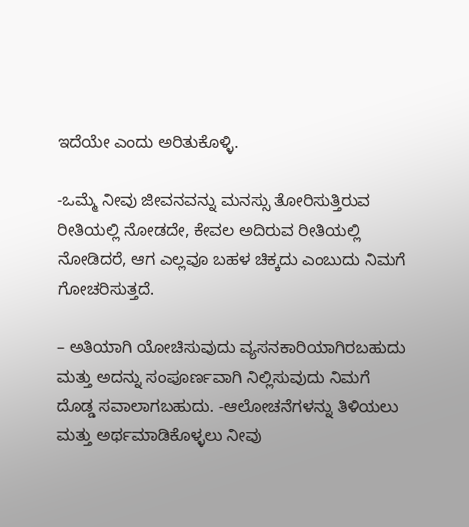ಇದೆಯೇ ಎಂದು ಅರಿತುಕೊಳ್ಳಿ.

-ಒಮ್ಮೆ ನೀವು ಜೀವನವನ್ನು ಮನಸ್ಸು ತೋರಿಸುತ್ತಿರುವ ರೀತಿಯಲ್ಲಿ ನೋಡದೇ, ಕೇವಲ ಅದಿರುವ ರೀತಿಯಲ್ಲಿ ನೋಡಿದರೆ, ಆಗ ಎಲ್ಲವೂ ಬಹಳ ಚಿಕ್ಕದು ಎಂಬುದು ನಿಮಗೆ ಗೋಚರಿಸುತ್ತದೆ.

– ಅತಿಯಾಗಿ ಯೋಚಿಸುವುದು ವ್ಯಸನಕಾರಿಯಾಗಿರಬಹುದು ಮತ್ತು ಅದನ್ನು ಸಂಪೂರ್ಣವಾಗಿ ನಿಲ್ಲಿಸುವುದು ನಿಮಗೆ ದೊಡ್ಡ ಸವಾಲಾಗಬಹುದು. -ಆಲೋಚನೆಗಳನ್ನು ತಿಳಿಯಲು ಮತ್ತು ಅರ್ಥಮಾಡಿಕೊಳ್ಳಲು ನೀವು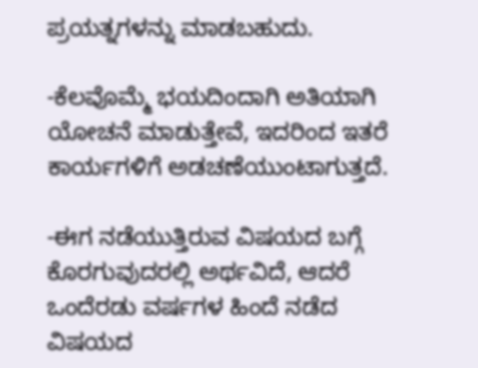ಪ್ರಯತ್ನಗಳನ್ನು ಮಾಡಬಹುದು.

-ಕೆಲವೊಮ್ಮೆ ಭಯದಿಂದಾಗಿ ಅತಿಯಾಗಿ ಯೋಚನೆ ಮಾಡುತ್ತೇವೆ, ಇದರಿಂದ ಇತರೆ ಕಾರ್ಯಗಳಿಗೆ ಅಡಚಣೆಯುಂಟಾಗುತ್ತದೆ.

-ಈಗ ನಡೆಯುತ್ತಿರುವ ವಿಷಯದ ಬಗ್ಗೆ ಕೊರಗುವುದರಲ್ಲಿ ಅರ್ಥವಿದೆ, ಆದರೆ ಒಂದೆರಡು ವರ್ಷಗಳ ಹಿಂದೆ ನಡೆದ ವಿಷಯದ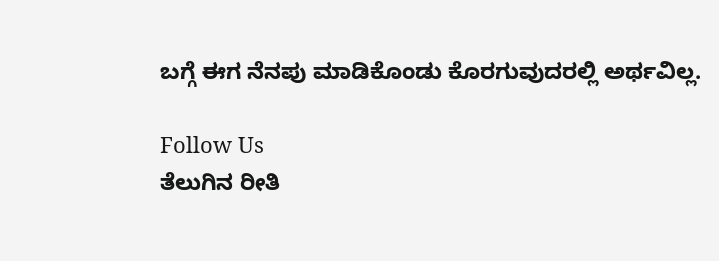ಬಗ್ಗೆ ಈಗ ನೆನಪು ಮಾಡಿಕೊಂಡು ಕೊರಗುವುದರಲ್ಲಿ ಅರ್ಥವಿಲ್ಲ.

Follow Us
ತೆಲುಗಿನ ರೀತಿ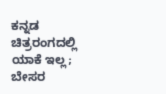ಕನ್ನಡ ಚಿತ್ರರಂಗದಲ್ಲಿ ಯಾಕೆ ಇಲ್ಲ; ಬೇಸರ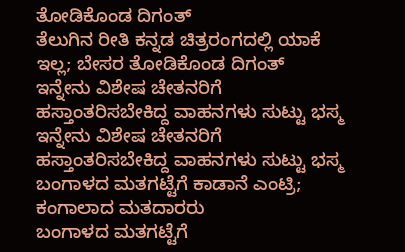ತೋಡಿಕೊಂಡ ದಿಗಂತ್
ತೆಲುಗಿನ ರೀತಿ ಕನ್ನಡ ಚಿತ್ರರಂಗದಲ್ಲಿ ಯಾಕೆ ಇಲ್ಲ; ಬೇಸರ ತೋಡಿಕೊಂಡ ದಿಗಂತ್
ಇನ್ನೇನು ವಿಶೇಷ ಚೇತನರಿಗೆ ಹಸ್ತಾಂತರಿಸಬೇಕಿದ್ದ ವಾಹನಗಳು ಸುಟ್ಟು ಭಸ್ಮ
ಇನ್ನೇನು ವಿಶೇಷ ಚೇತನರಿಗೆ ಹಸ್ತಾಂತರಿಸಬೇಕಿದ್ದ ವಾಹನಗಳು ಸುಟ್ಟು ಭಸ್ಮ
ಬಂಗಾಳದ ಮತಗಟ್ಟೆಗೆ ಕಾಡಾನೆ ಎಂಟ್ರಿ; ಕಂಗಾಲಾದ ಮತದಾರರು
ಬಂಗಾಳದ ಮತಗಟ್ಟೆಗೆ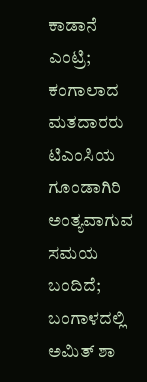ಕಾಡಾನೆ ಎಂಟ್ರಿ; ಕಂಗಾಲಾದ ಮತದಾರರು
ಟಿಎಂಸಿಯ ಗೂಂಡಾಗಿರಿ ಅಂತ್ಯವಾಗುವ ಸಮಯ ಬಂದಿದೆ; ಬಂಗಾಳದಲ್ಲಿ ಅಮಿತ್ ಶಾ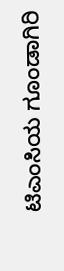ಟಿಎಂಸಿಯ ಗೂಂಡಾಗಿರಿ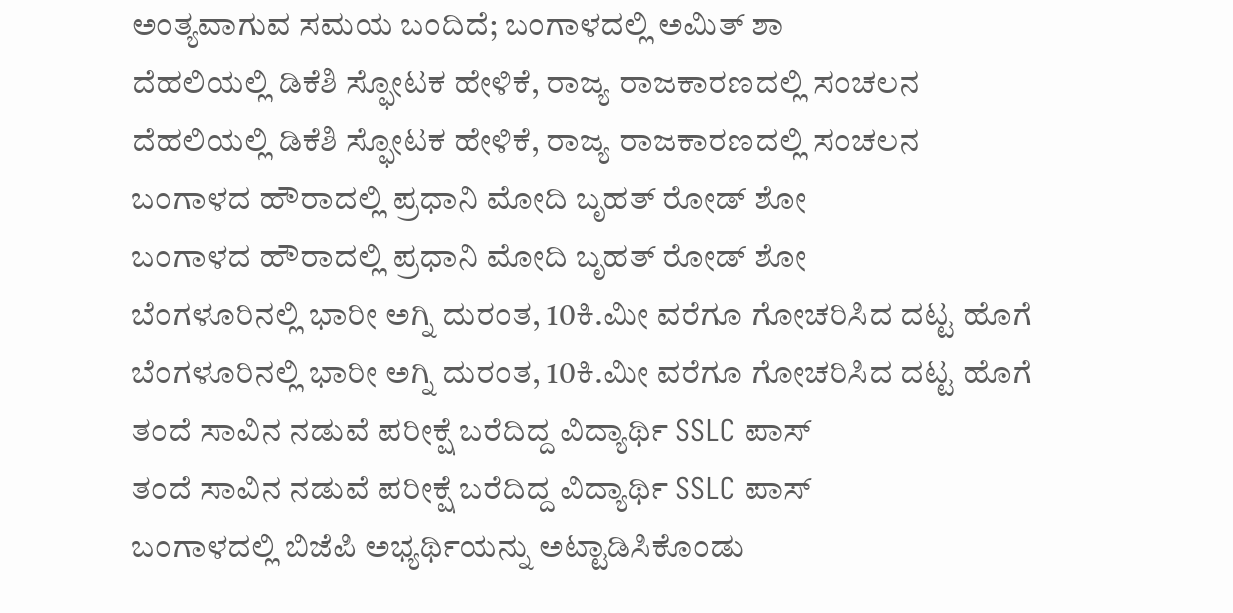ಅಂತ್ಯವಾಗುವ ಸಮಯ ಬಂದಿದೆ; ಬಂಗಾಳದಲ್ಲಿ ಅಮಿತ್ ಶಾ
ದೆಹಲಿಯಲ್ಲಿ ಡಿಕೆಶಿ ಸ್ಫೋಟಕ ಹೇಳಿಕೆ, ರಾಜ್ಯ ರಾಜಕಾರಣದಲ್ಲಿ ಸಂಚಲನ
ದೆಹಲಿಯಲ್ಲಿ ಡಿಕೆಶಿ ಸ್ಫೋಟಕ ಹೇಳಿಕೆ, ರಾಜ್ಯ ರಾಜಕಾರಣದಲ್ಲಿ ಸಂಚಲನ
ಬಂಗಾಳದ ಹೌರಾದಲ್ಲಿ ಪ್ರಧಾನಿ ಮೋದಿ ಬೃಹತ್ ರೋಡ್ ಶೋ
ಬಂಗಾಳದ ಹೌರಾದಲ್ಲಿ ಪ್ರಧಾನಿ ಮೋದಿ ಬೃಹತ್ ರೋಡ್ ಶೋ
ಬೆಂಗಳೂರಿನಲ್ಲಿ ಭಾರೀ ಅಗ್ನಿ ದುರಂತ, 10ಕಿ.ಮೀ ವರೆಗೂ ಗೋಚರಿಸಿದ ದಟ್ಟ ಹೊಗೆ
ಬೆಂಗಳೂರಿನಲ್ಲಿ ಭಾರೀ ಅಗ್ನಿ ದುರಂತ, 10ಕಿ.ಮೀ ವರೆಗೂ ಗೋಚರಿಸಿದ ದಟ್ಟ ಹೊಗೆ
ತಂದೆ ಸಾವಿನ ನಡುವೆ ಪರೀಕ್ಷೆ ಬರೆದಿದ್ದ ವಿದ್ಯಾರ್ಥಿ SSLC ಪಾಸ್
ತಂದೆ ಸಾವಿನ ನಡುವೆ ಪರೀಕ್ಷೆ ಬರೆದಿದ್ದ ವಿದ್ಯಾರ್ಥಿ SSLC ಪಾಸ್
ಬಂಗಾಳದಲ್ಲಿ ಬಿಜೆಪಿ ಅಭ್ಯರ್ಥಿಯನ್ನು ಅಟ್ಟಾಡಿಸಿಕೊಂಡು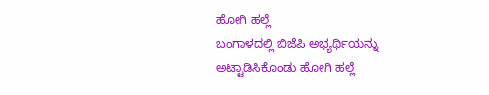ಹೋಗಿ ಹಲ್ಲೆ
ಬಂಗಾಳದಲ್ಲಿ ಬಿಜೆಪಿ ಅಭ್ಯರ್ಥಿಯನ್ನು ಅಟ್ಟಾಡಿಸಿಕೊಂಡು ಹೋಗಿ ಹಲ್ಲೆ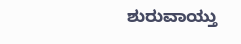ಶುರುವಾಯ್ತು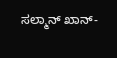ಸಲ್ಮಾನ್ ಖಾನ್-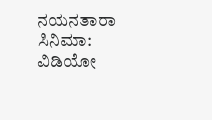ನಯನತಾರಾ ಸಿನಿಮಾ: ವಿಡಿಯೋ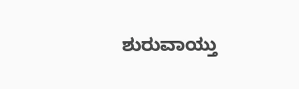ಶುರುವಾಯ್ತು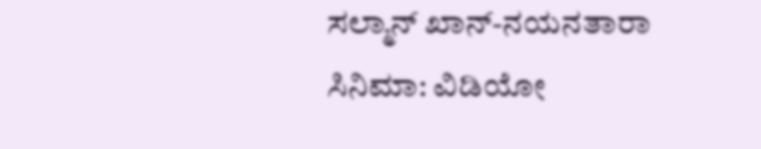ಸಲ್ಮಾನ್ ಖಾನ್-ನಯನತಾರಾ ಸಿನಿಮಾ: ವಿಡಿಯೋ